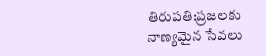తిరుపతి:ప్రజలకు నాణ్యమైన సేవలు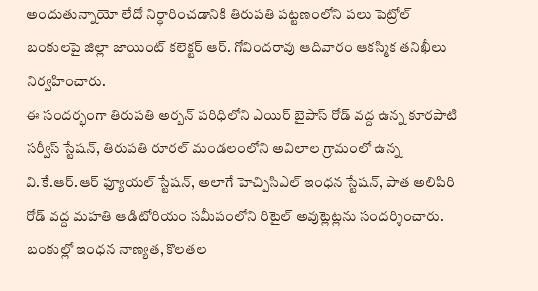అందుతున్నాయో లేదో నిర్ధారించడానికి తిరుపతి పట్టణంలోని పలు పెట్రోల్ బంకులపై జిల్లా జాయింట్ కలెక్టర్ ఆర్. గోవిందరావు ఆదివారం ఆకస్మిక తనిఖీలు నిర్వహించారు.
ఈ సందర్భంగా తిరుపతి అర్బన్ పరిధిలోని ఎయిర్ బైపాస్ రోడ్ వద్ద ఉన్న కూరపాటి సర్వీస్ స్టేషన్, తిరుపతి రూరల్ మండలంలోని అవిలాల గ్రామంలో ఉన్న వి.కే.ఆర్.ఆర్ ఫ్యూయల్ స్టేషన్, అలాగే హెచ్పిసిఎల్ ఇంధన స్టేషన్, పాత అలిపిరి రోడ్ వద్ద మహతి ఆడిటోరియం సమీపంలోని రిటైల్ అవుట్లెట్లను సందర్శించారు.
బంకుల్లో ఇంధన నాణ్యత, కొలతల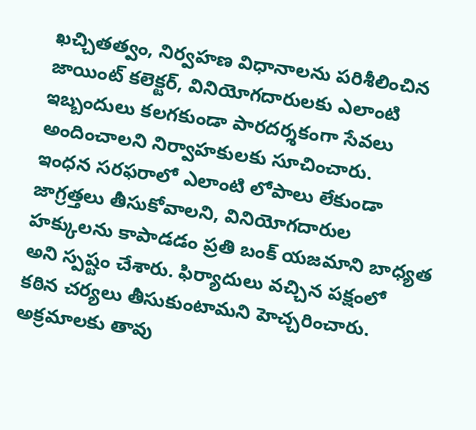ఖచ్చితత్వం, నిర్వహణ విధానాలను పరిశీలించిన జాయింట్ కలెక్టర్, వినియోగదారులకు ఎలాంటి ఇబ్బందులు కలగకుండా పారదర్శకంగా సేవలు అందించాలని నిర్వాహకులకు సూచించారు.
ఇంధన సరఫరాలో ఎలాంటి లోపాలు లేకుండా జాగ్రత్తలు తీసుకోవాలని, వినియోగదారుల హక్కులను కాపాడడం ప్రతి బంక్ యజమాని బాధ్యత అని స్పష్టం చేశారు. ఫిర్యాదులు వచ్చిన పక్షంలో కఠిన చర్యలు తీసుకుంటామని హెచ్చరించారు.
అక్రమాలకు తావు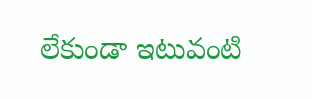లేకుండా ఇటువంటి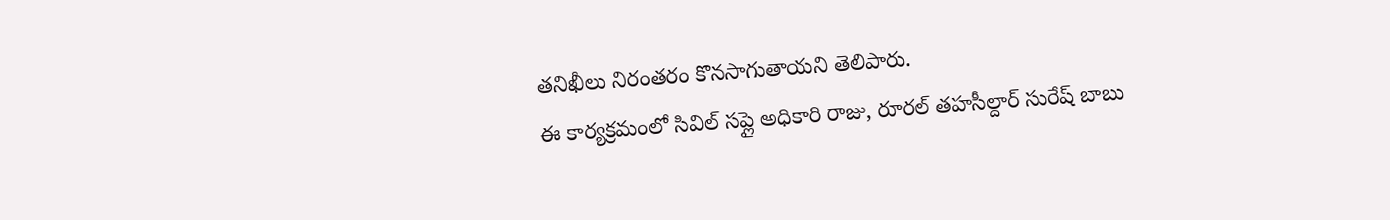తనిఖీలు నిరంతరం కొనసాగుతాయని తెలిపారు.
ఈ కార్యక్రమంలో సివిల్ సప్లై అధికారి రాజు, రూరల్ తహసీల్దార్ సురేష్ బాబు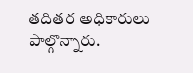తదితర అధికారులు పాల్గొన్నారు.